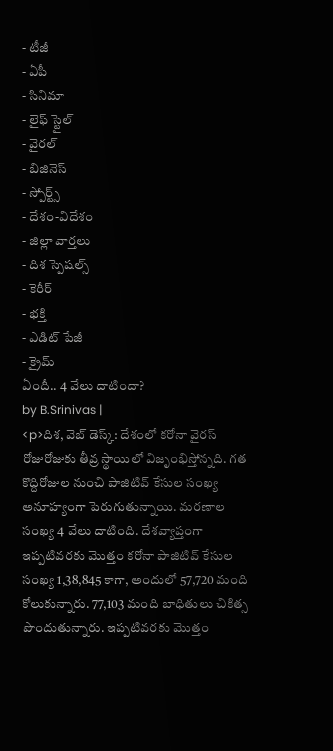- టీజీ
- ఏపీ
- సినిమా
- లైఫ్ స్టైల్
- వైరల్
- బిజినెస్
- స్పోర్ట్స్
- దేశం-విదేశం
- జిల్లా వార్తలు
- దిశ స్పెషల్స్
- కెరీర్
- భక్తి
- ఎడిట్ పేజీ
- క్రైమ్
ఏందీ.. 4 వేలు దాటిందా?
by B.Srinivas |
<p>దిశ, వెబ్ డెస్క్: దేశంలో కరోనా వైరస్ రోజురోజుకు తీవ్ర స్థాయిలో విజృంభిస్తోన్నది. గత కొద్దిరోజుల నుంచి పాజిటివ్ కేసుల సంఖ్య అనూహ్యంగా పెరుగుతున్నాయి. మరణాల సంఖ్య 4 వేలు దాటింది. దేశవ్యాప్తంగా ఇప్పటివరకు మొత్తం కరోనా పాజిటివ్ కేసుల సంఖ్య 1,38,845 కాగా, అందులో 57,720 మంది కోలుకున్నారు. 77,103 మంది బాధితులు చికిత్స పొందుతున్నారు. ఇప్పటివరకు మొత్తం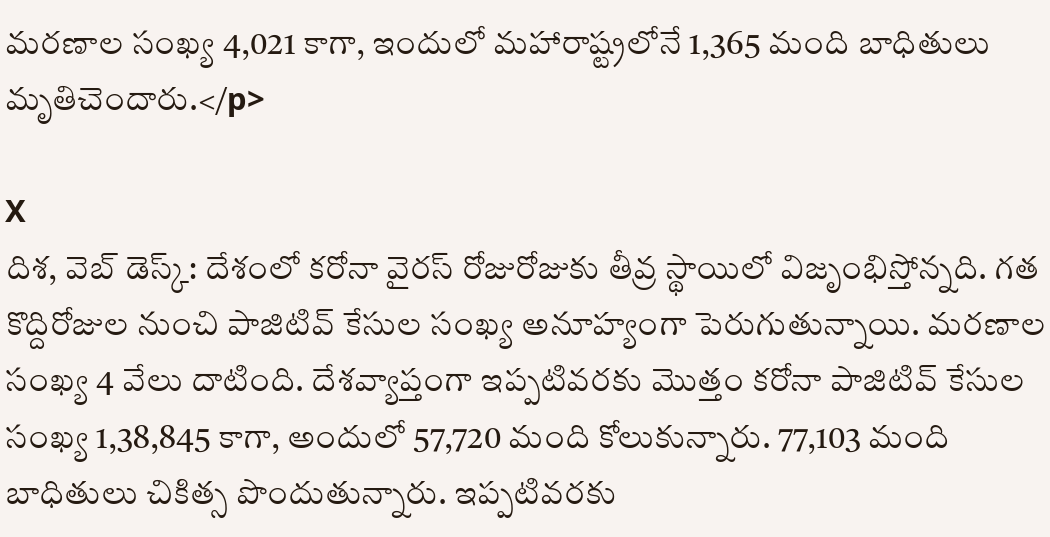మరణాల సంఖ్య 4,021 కాగా, ఇందులో మహారాష్ట్రలోనే 1,365 మంది బాధితులు మృతిచెందారు.</p>

X
దిశ, వెబ్ డెస్క్: దేశంలో కరోనా వైరస్ రోజురోజుకు తీవ్ర స్థాయిలో విజృంభిస్తోన్నది. గత కొద్దిరోజుల నుంచి పాజిటివ్ కేసుల సంఖ్య అనూహ్యంగా పెరుగుతున్నాయి. మరణాల సంఖ్య 4 వేలు దాటింది. దేశవ్యాప్తంగా ఇప్పటివరకు మొత్తం కరోనా పాజిటివ్ కేసుల సంఖ్య 1,38,845 కాగా, అందులో 57,720 మంది కోలుకున్నారు. 77,103 మంది బాధితులు చికిత్స పొందుతున్నారు. ఇప్పటివరకు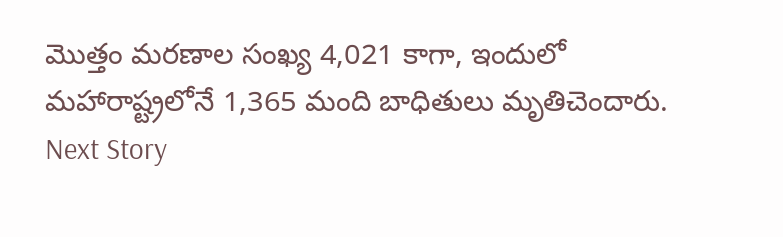మొత్తం మరణాల సంఖ్య 4,021 కాగా, ఇందులో మహారాష్ట్రలోనే 1,365 మంది బాధితులు మృతిచెందారు.
Next Story